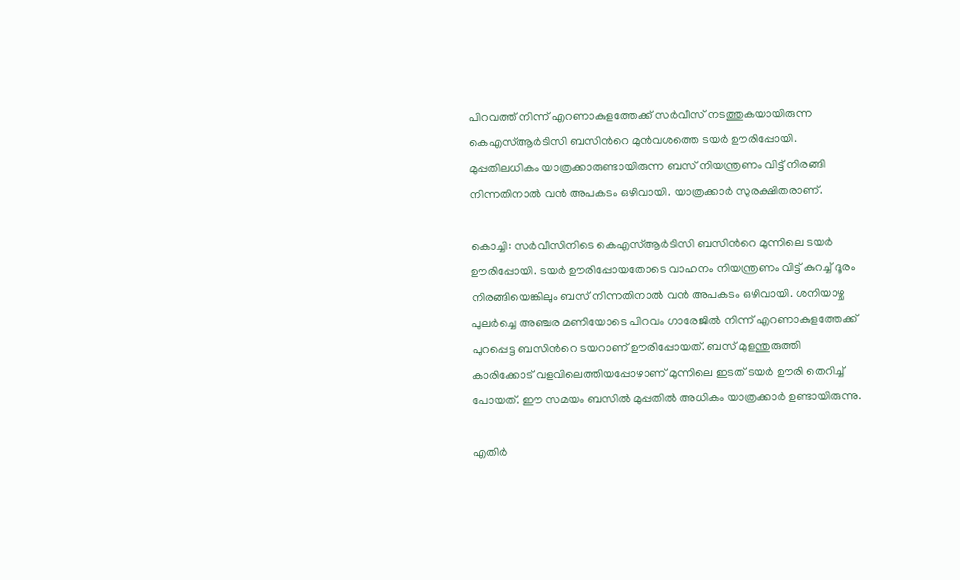പിറവത്ത് നിന്ന് എറണാകുളത്തേക്ക് സർവീസ് നടത്തുകയായിരുന്ന കെഎസ്ആർടിസി ബസിന്‍റെ മുൻവശത്തെ ടയർ ഊരിപ്പോയി. മുപ്പതിലധികം യാത്രക്കാരുണ്ടായിരുന്ന ബസ് നിയന്ത്രണം വിട്ട് നിരങ്ങി നിന്നതിനാൽ വൻ അപകടം ഒഴിവായി. യാത്രക്കാർ സുരക്ഷിതരാണ്.

കൊച്ചി: സർവീസിനിടെ കെഎസ്ആർടിസി ബസിന്‍റെ മുന്നിലെ ടയർ ഊരിപ്പോയി. ടയർ ഊരിപ്പോയതോടെ വാഹനം നിയന്ത്രണം വിട്ട് കുറച്ച് ദൂരം നിരങ്ങിയെങ്കിലും ബസ് നിന്നതിനാൽ വൻ അപകടം ഒഴിവായി. ശനിയാഴ്ച പുലർച്ചെ അഞ്ചര മണിയോടെ പിറവം ഗാരേജിൽ നിന്ന് എറണാകുളത്തേക്ക് പുറപ്പെട്ട ബസിന്‍റെ ടയറാണ് ഊരിപ്പോയത്. ബസ് മുളന്തുരുത്തി കാരിക്കോട് വളവിലെത്തിയപ്പോഴാണ് മുന്നിലെ ഇടത് ടയർ ഊരി തെറിച്ച് പോയത്. ഈ സമയം ബസിൽ മുപ്പതിൽ അധികം യാത്രക്കാർ ഉണ്ടായിരുന്നു.

എതിർ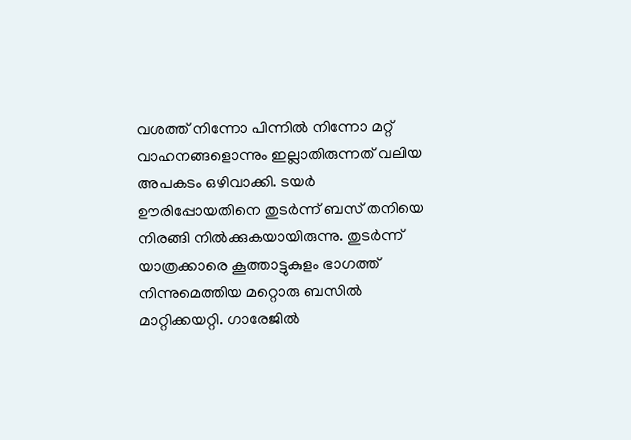വശത്ത് നിന്നോ പിന്നിൽ നിന്നോ മറ്റ് വാഹനങ്ങളൊന്നും ഇല്ലാതിരുന്നത് വലിയ അപകടം ഒഴിവാക്കി. ടയർ ഊരിപ്പോയതിനെ തുടർന്ന് ബസ് തനിയെ നിരങ്ങി നിൽക്കുകയായിരുന്നു. തുടർന്ന് യാത്രക്കാരെ കൂത്താട്ടുകുളം ഭാഗത്ത് നിന്നുമെത്തിയ മറ്റൊരു ബസിൽ മാറ്റിക്കയറ്റി. ഗാരേജിൽ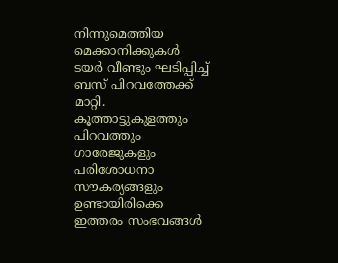നിന്നുമെത്തിയ മെക്കാനിക്കുകൾ ടയർ വീണ്ടും ഘടിപ്പിച്ച് ബസ് പിറവത്തേക്ക് മാറ്റി. കൂത്താട്ടുകുളത്തും പിറവത്തും ഗാരേജുകളും പരിശോധനാ സൗകര്യങ്ങളും ഉണ്ടായിരിക്കെ ഇത്തരം സംഭവങ്ങൾ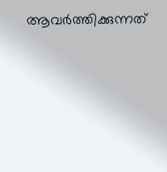ആവർത്തിക്കുന്നത്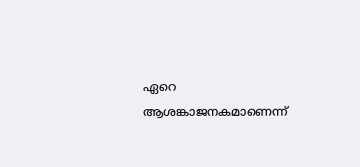ഏറെ ആശങ്കാജനകമാണെന്ന്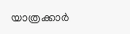യാത്രക്കാർ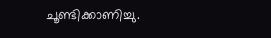ചൂണ്ടിക്കാണിച്ചു.